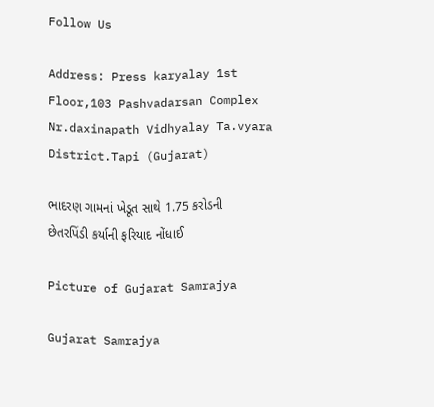Follow Us

Address: Press karyalay 1st Floor,103 Pashvadarsan Complex Nr.daxinapath Vidhyalay Ta.vyara District.Tapi (Gujarat)

ભાદરણ ગામનાં ખેડૂત સાથે 1.75 કરોડની છેતરપિંડી કર્યાની ફરિયાદ નોંધાઈ

Picture of Gujarat Samrajya

Gujarat Samrajya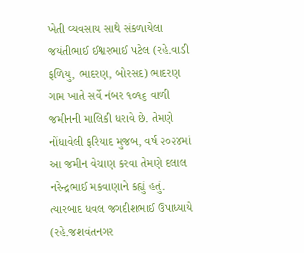ખેતી વ્યવસાય સાથે સંકળાયેલા જયંતીભાઈ ઈશ્વરભાઈ પટેલ (રહે.વાડી ફળિયુ, ભાદરણ, બોરસદ) ભાદરણ ગામ ખાતે સર્વે નંબર ૧૦૧૬ વાળી જમીનની માલિકી ધરાવે છે. તેમણે નોંધાવેલી ફરિયાદ મુજબ, વર્ષ ૨૦૨૪માં આ જમીન વેચાણ કરવા તેમણે દલાલ નરેન્દ્રભાઈ મકવાણાને કહ્યું હતું. ત્યારબાદ ધવલ જગદીશભાઈ ઉપાધ્યાયે (રહે.જશવંતનગર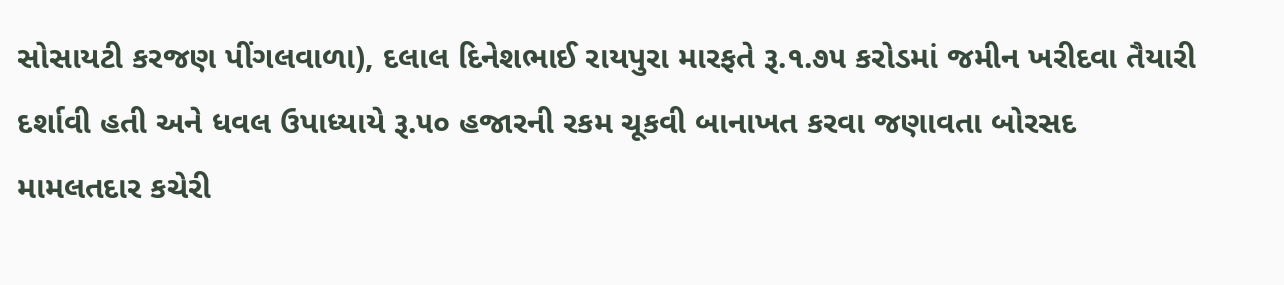સોસાયટી કરજણ પીંગલવાળા), દલાલ દિનેશભાઈ રાયપુરા મારફતે રૂ.૧.૭૫ કરોડમાં જમીન ખરીદવા તૈયારી દર્શાવી હતી અને ધવલ ઉપાધ્યાયે રૂ.૫૦ હજારની રકમ ચૂકવી બાનાખત કરવા જણાવતા બોરસદ મામલતદાર કચેરી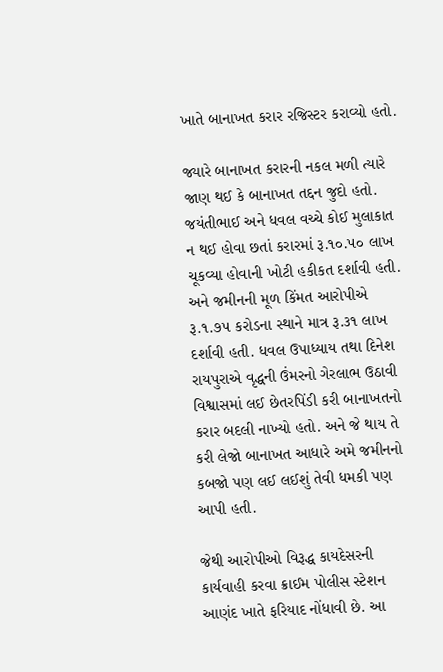ખાતે બાનાખત કરાર રજિસ્ટર કરાવ્યો હતો.

જ્યારે બાનાખત કરારની નકલ મળી ત્યારે જાણ થઈ કે બાનાખત તદ્દન જુદો હતો. જયંતીભાઈ અને ધવલ વચ્ચે કોઈ મુલાકાત ન થઈ હોવા છતાં કરારમાં રૂ.૧૦.૫૦ લાખ ચૂકવ્યા હોવાની ખોટી હકીકત દર્શાવી હતી. અને જમીનની મૂળ કિંમત આરોપીએ રૂ.૧.૭૫ કરોડના સ્થાને માત્ર રૂ.૩૧ લાખ દર્શાવી હતી. ધવલ ઉપાધ્યાય તથા દિનેશ રાયપુરાએ વૃદ્ધની ઉંમરનો ગેરલાભ ઉઠાવી વિશ્વાસમાં લઈ છેતરપિંડી કરી બાનાખતનો કરાર બદલી નાખ્યો હતો. અને જે થાય તે કરી લેજો બાનાખત આધારે અમે જમીનનો કબજો પણ લઈ લઈશું તેવી ધમકી પણ આપી હતી.

જેથી આરોપીઓ વિરૂદ્ધ કાયદેસરની કાર્યવાહી કરવા ક્રાઈમ પોલીસ સ્ટેશન આણંદ ખાતે ફરિયાદ નોંધાવી છે. આ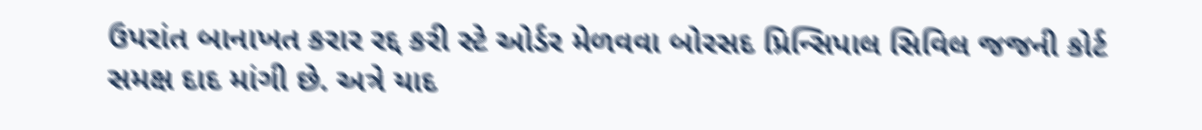ઉપરાંત બાનાખત કરાર રદ્દ કરી સ્ટે ઓર્ડર મેળવવા બોરસદ પ્રિન્સિપાલ સિવિલ જજની કોર્ટ સમક્ષ દાદ માંગી છે. અત્રે યાદ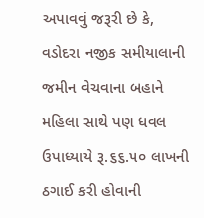અપાવવું જરૂરી છે કે, વડોદરા નજીક સમીયાલાની જમીન વેચવાના બહાને મહિલા સાથે પણ ધવલ ઉપાધ્યાયે રૂ.૬૬.૫૦ લાખની ઠગાઈ કરી હોવાની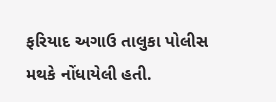ફરિયાદ અગાઉ તાલુકા પોલીસ મથકે નોંધાયેલી હતી.